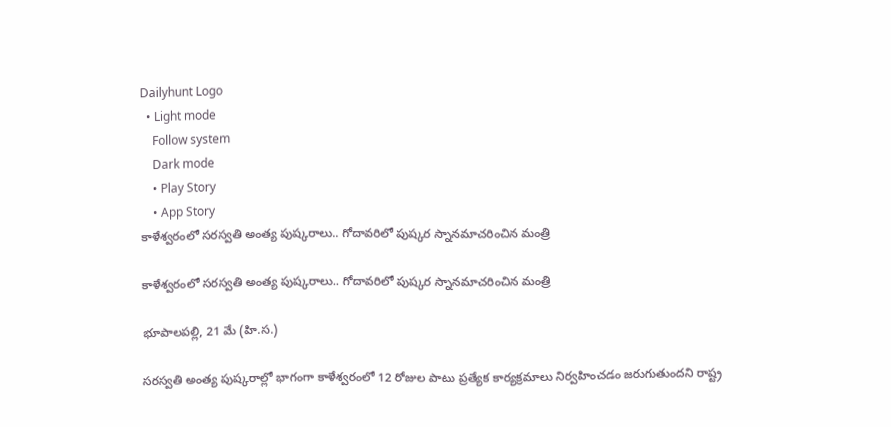Dailyhunt Logo
  • Light mode
    Follow system
    Dark mode
    • Play Story
    • App Story
కాళేశ్వరంలో సరస్వతి అంత్య పుష్కరాలు.. గోదావరిలో పుష్కర స్నానమాచరించిన మంత్రి

కాళేశ్వరంలో సరస్వతి అంత్య పుష్కరాలు.. గోదావరిలో పుష్కర స్నానమాచరించిన మంత్రి

భూపాలపల్లి, 21 మే (హి.స.)

సరస్వతి అంత్య పుష్కరాల్లో భాగంగా కాళేశ్వరంలో 12 రోజుల పాటు ప్రత్యేక కార్యక్రమాలు నిర్వహించడం జరుగుతుందని రాష్ట్ర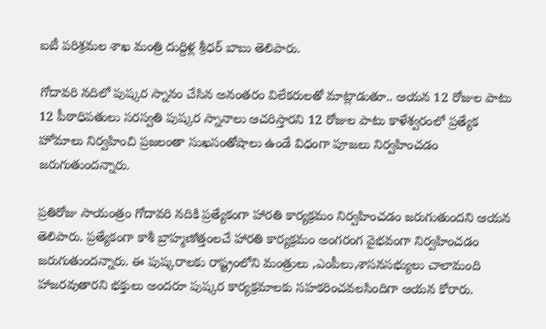ఐటీ పరిశ్రమల శాఖ మంత్రి దుద్దిళ్ల శ్రీధర్ బాబు తెలిపారు.

గోదావరి నదిలో పుష్కర స్నానం చేసిన అనంతరం విలేకరులతో మాట్లాడుతూ.. ఆయన 12 రోజుల పాటు 12 పీఠాధిపతులు సరస్వతి పుష్కర స్నానాలు ఆచరిస్తారని 12 రోజుల పాటు కాళేశ్వరంలో ప్రత్యేక హోమాలు నిర్వహించి ప్రజలంతా సుఖసంతోషాలు ఉండే విధంగా పూజలు నిర్వహించడం జరుగుతుందన్నారు.

ప్రతిరోజు సాయంత్రం గోదావరి నదికి ప్రత్యేకంగా హారతి కార్యక్రమం నిర్వహించడం జరుగుతుందని ఆయన తెలిపారు. ప్రత్యేకంగా కాశీ బ్రాహ్మణోత్తంలచే హారతి కార్యక్రమం అంగరంగ వైభవంగా నిర్వహించడం జరుగుతుందన్నారు. ఈ పుష్కరాలకు రాష్ట్రంలోని మంత్రులు ,ఎంపీలు,శాసనసభ్యులు చాలామంది హాజరవుతారని భక్తులు అందరూ పుష్కర కార్యక్రమాలకు సహకరించవలసిందిగా ఆయన కోరారు.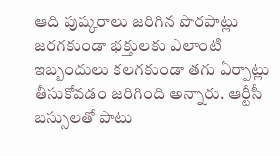ఆది పుష్కరాలు జరిగిన పొరపాట్లు జరగకుండా భక్తులకు ఎలాంటి ఇబ్బందులు కలగకుండా తగు ఏర్పాట్లు తీసుకోవడం జరిగింది అన్నారు. ఆర్టీసీ బస్సులతో పాటు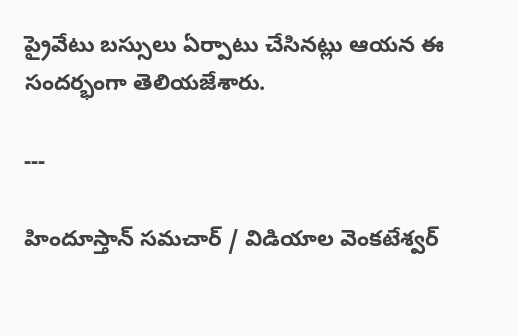ప్రైవేటు బస్సులు ఏర్పాటు చేసినట్లు ఆయన ఈ సందర్భంగా తెలియజేశారు.

---

హిందూస్తాన్ సమచార్ / విడియాల వెంకటేశ్వర్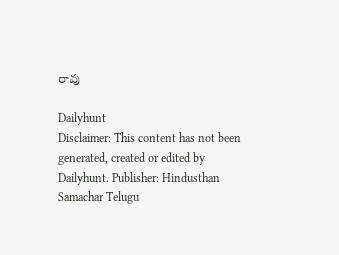రావు

Dailyhunt
Disclaimer: This content has not been generated, created or edited by Dailyhunt. Publisher: Hindusthan Samachar Telugu